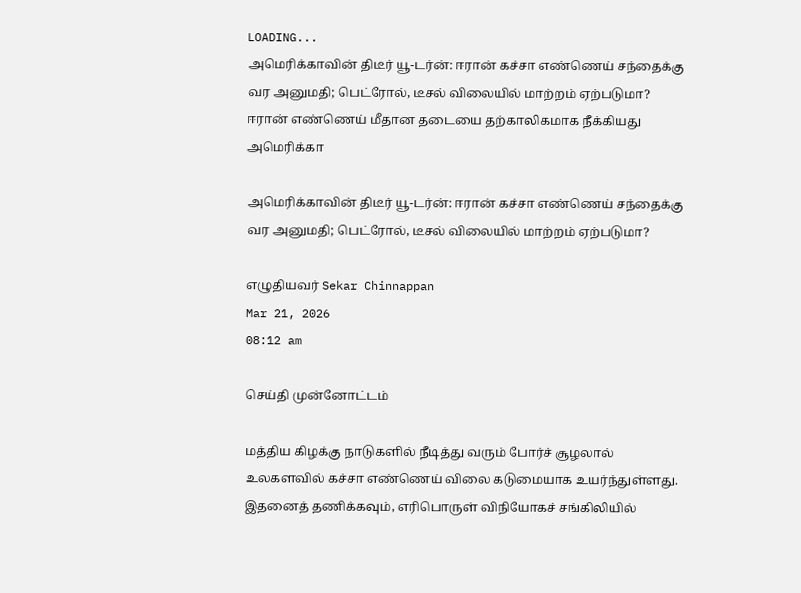LOADING...
அமெரிக்காவின் திடீர் யூ-டர்ன்: ஈரான் கச்சா எண்ணெய் சந்தைக்கு வர அனுமதி; பெட்ரோல், டீசல் விலையில் மாற்றம் ஏற்படுமா?
ஈரான் எண்ணெய் மீதான தடையை தற்காலிகமாக நீக்கியது அமெரிக்கா

அமெரிக்காவின் திடீர் யூ-டர்ன்: ஈரான் கச்சா எண்ணெய் சந்தைக்கு வர அனுமதி; பெட்ரோல், டீசல் விலையில் மாற்றம் ஏற்படுமா?

எழுதியவர் Sekar Chinnappan
Mar 21, 2026
08:12 am

செய்தி முன்னோட்டம்

மத்திய கிழக்கு நாடுகளில் நீடித்து வரும் போர்ச் சூழலால் உலகளவில் கச்சா எண்ணெய் விலை கடுமையாக உயர்ந்துள்ளது. இதனைத் தணிக்கவும், எரிபொருள் விநியோகச் சங்கிலியில்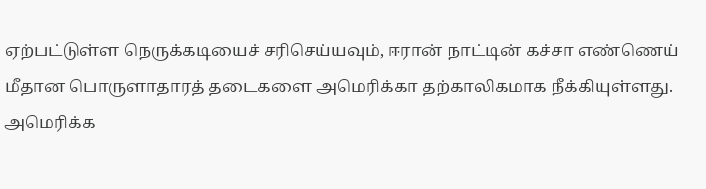ஏற்பட்டுள்ள நெருக்கடியைச் சரிசெய்யவும், ஈரான் நாட்டின் கச்சா எண்ணெய் மீதான பொருளாதாரத் தடைகளை அமெரிக்கா தற்காலிகமாக நீக்கியுள்ளது. அமெரிக்க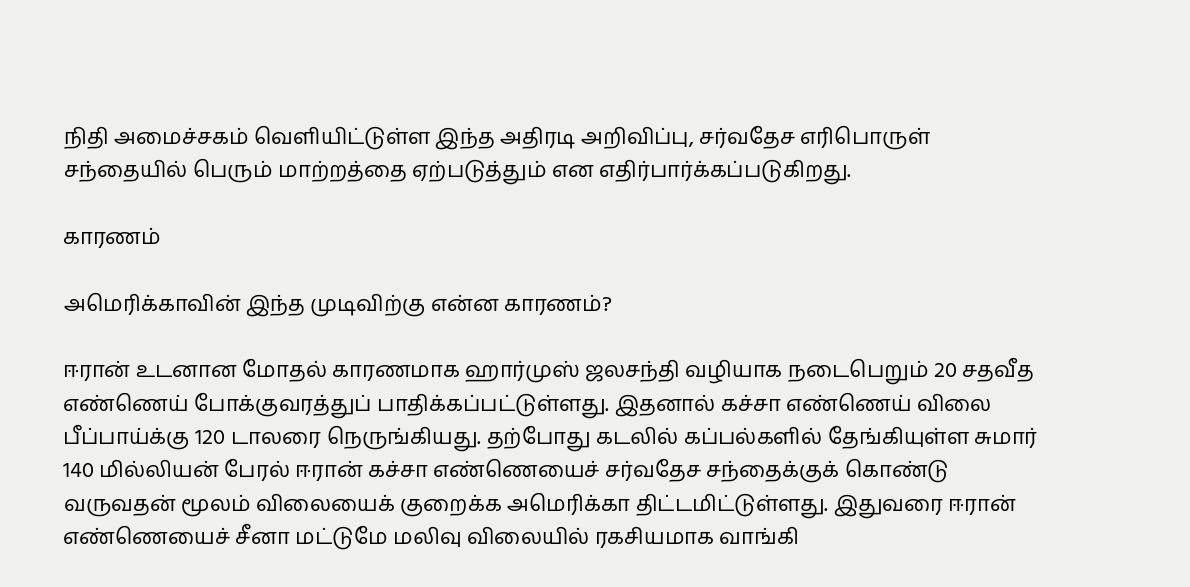நிதி அமைச்சகம் வெளியிட்டுள்ள இந்த அதிரடி அறிவிப்பு, சர்வதேச எரிபொருள் சந்தையில் பெரும் மாற்றத்தை ஏற்படுத்தும் என எதிர்பார்க்கப்படுகிறது.

காரணம்

அமெரிக்காவின் இந்த முடிவிற்கு என்ன காரணம்?

ஈரான் உடனான மோதல் காரணமாக ஹார்முஸ் ஜலசந்தி வழியாக நடைபெறும் 20 சதவீத எண்ணெய் போக்குவரத்துப் பாதிக்கப்பட்டுள்ளது. இதனால் கச்சா எண்ணெய் விலை பீப்பாய்க்கு 120 டாலரை நெருங்கியது. தற்போது கடலில் கப்பல்களில் தேங்கியுள்ள சுமார் 140 மில்லியன் பேரல் ஈரான் கச்சா எண்ணெயைச் சர்வதேச சந்தைக்குக் கொண்டு வருவதன் மூலம் விலையைக் குறைக்க அமெரிக்கா திட்டமிட்டுள்ளது. இதுவரை ஈரான் எண்ணெயைச் சீனா மட்டுமே மலிவு விலையில் ரகசியமாக வாங்கி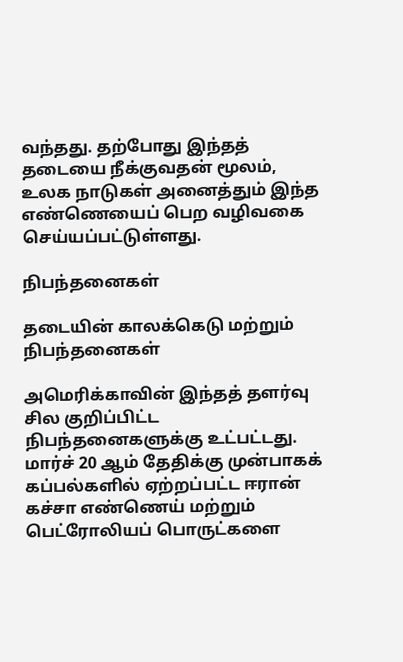வந்தது. தற்போது இந்தத் தடையை நீக்குவதன் மூலம், உலக நாடுகள் அனைத்தும் இந்த எண்ணெயைப் பெற வழிவகை செய்யப்பட்டுள்ளது.

நிபந்தனைகள்

தடையின் காலக்கெடு மற்றும் நிபந்தனைகள்

அமெரிக்காவின் இந்தத் தளர்வு சில குறிப்பிட்ட நிபந்தனைகளுக்கு உட்பட்டது. மார்ச் 20 ஆம் தேதிக்கு முன்பாகக் கப்பல்களில் ஏற்றப்பட்ட ஈரான் கச்சா எண்ணெய் மற்றும் பெட்ரோலியப் பொருட்களை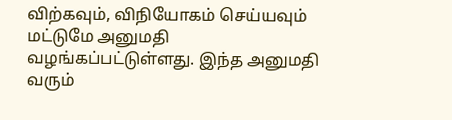விற்கவும், விநியோகம் செய்யவும் மட்டுமே அனுமதி வழங்கப்பட்டுள்ளது. இந்த அனுமதி வரும்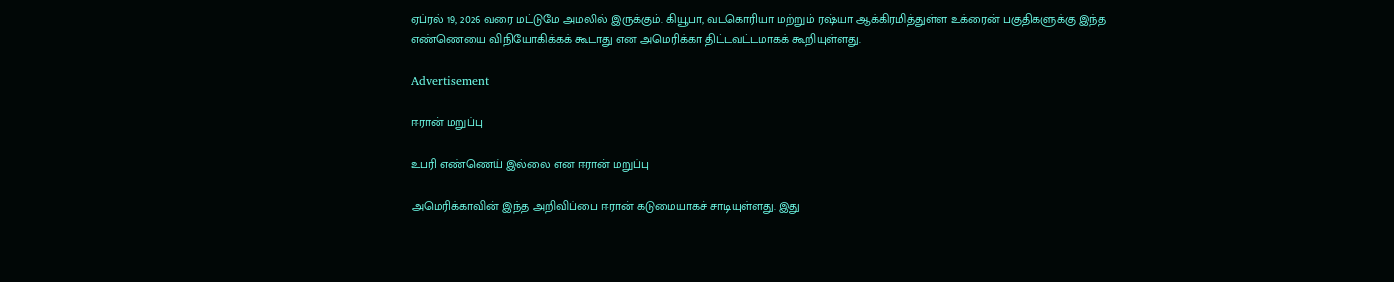ஏப்ரல் 19, 2026 வரை மட்டுமே அமலில் இருக்கும். கியூபா, வடகொரியா மற்றும் ரஷ்யா ஆக்கிரமித்துள்ள உக்ரைன் பகுதிகளுக்கு இந்த எண்ணெயை விநியோகிக்கக் கூடாது என அமெரிக்கா திட்டவட்டமாகக் கூறியுள்ளது.

Advertisement

ஈரான் மறுப்பு

உபரி எண்ணெய் இல்லை என ஈரான் மறுப்பு

அமெரிக்காவின் இந்த அறிவிப்பை ஈரான் கடுமையாகச் சாடியுள்ளது. இது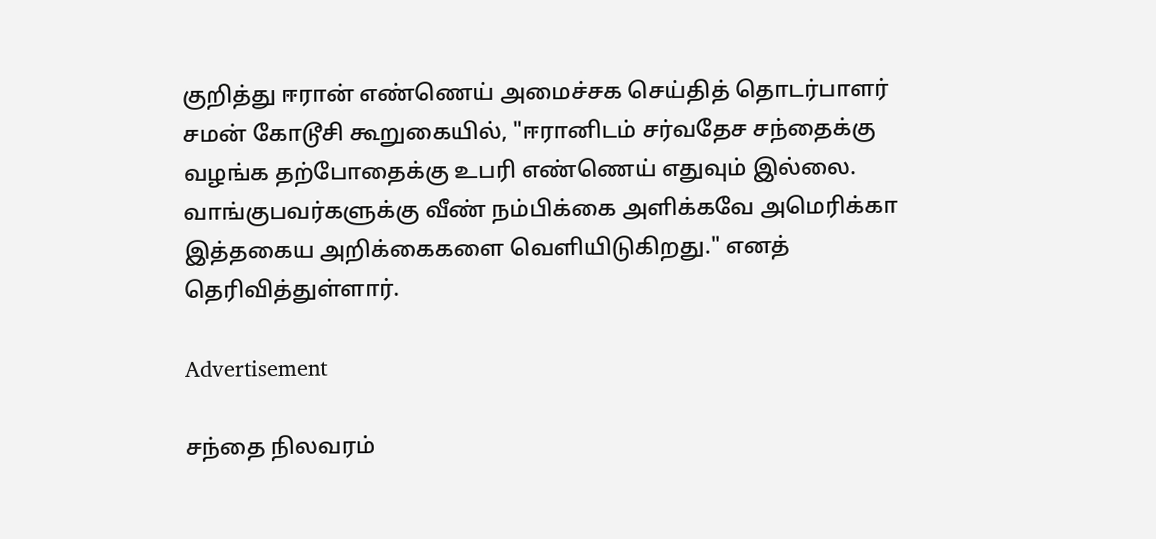குறித்து ஈரான் எண்ணெய் அமைச்சக செய்தித் தொடர்பாளர் சமன் கோடூசி கூறுகையில், "ஈரானிடம் சர்வதேச சந்தைக்கு வழங்க தற்போதைக்கு உபரி எண்ணெய் எதுவும் இல்லை. வாங்குபவர்களுக்கு வீண் நம்பிக்கை அளிக்கவே அமெரிக்கா இத்தகைய அறிக்கைகளை வெளியிடுகிறது." எனத் தெரிவித்துள்ளார்.

Advertisement

சந்தை நிலவரம்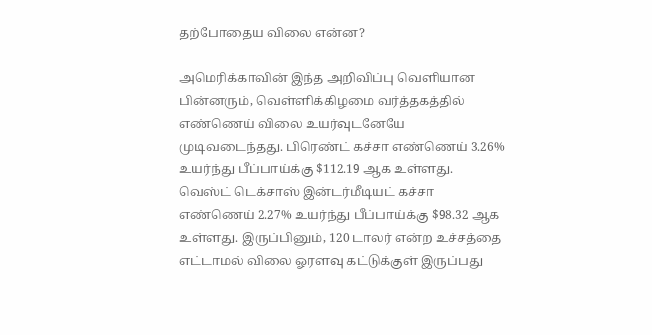தற்போதைய விலை என்ன?

அமெரிக்காவின் இந்த அறிவிப்பு வெளியான பின்னரும், வெள்ளிக்கிழமை வர்த்தகத்தில் எண்ணெய் விலை உயர்வுடனேயே முடிவடைந்தது. பிரெண்ட் கச்சா எண்ணெய் 3.26% உயர்ந்து பீப்பாய்க்கு $112.19 ஆக உள்ளது. வெஸ்ட் டெக்சாஸ் இன்டர்மீடியட் கச்சா எண்ணெய் 2.27% உயர்ந்து பீப்பாய்க்கு $98.32 ஆக உள்ளது. இருப்பினும், 120 டாலர் என்ற உச்சத்தை எட்டாமல் விலை ஓரளவு கட்டுக்குள் இருப்பது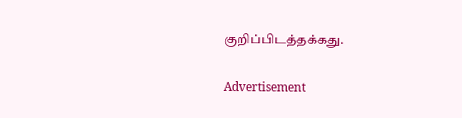குறிப்பிடத்தக்கது.

Advertisement